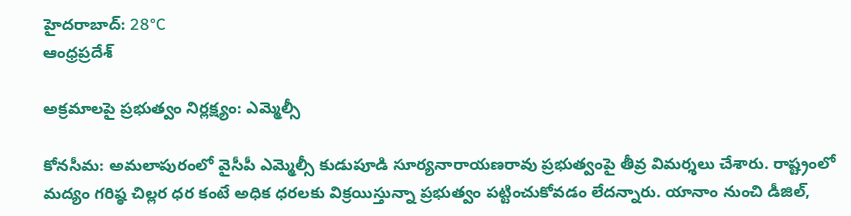హైదరాబాద్: 28°C
ఆంధ్రప్రదేశ్

అక్రమాలపై ప్రభుత్వం నిర్లక్ష్యం: ఎమ్మెల్సీ

కోనసీమ: అమలాపురంలో వైసీపీ ఎమ్మెల్సీ కుడుపూడి సూర్యనారాయణరావు ప్రభుత్వంపై తీవ్ర విమర్శలు చేశారు. రాష్ట్రంలో మద్యం గరిష్ఠ చిల్లర ధర కంటే అధిక ధరలకు విక్రయిస్తున్నా ప్రభుత్వం పట్టించుకోవడం లేదన్నారు. యానాం నుంచి డీజిల్,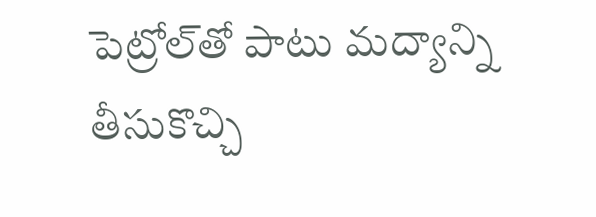పెట్రోల్‌తో పాటు మద్యాన్ని తీసుకొచ్చి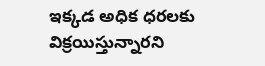ఇక్కడ అధిక ధరలకు విక్రయిస్తున్నారని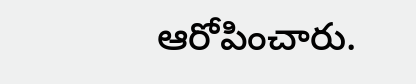ఆరోపించారు.